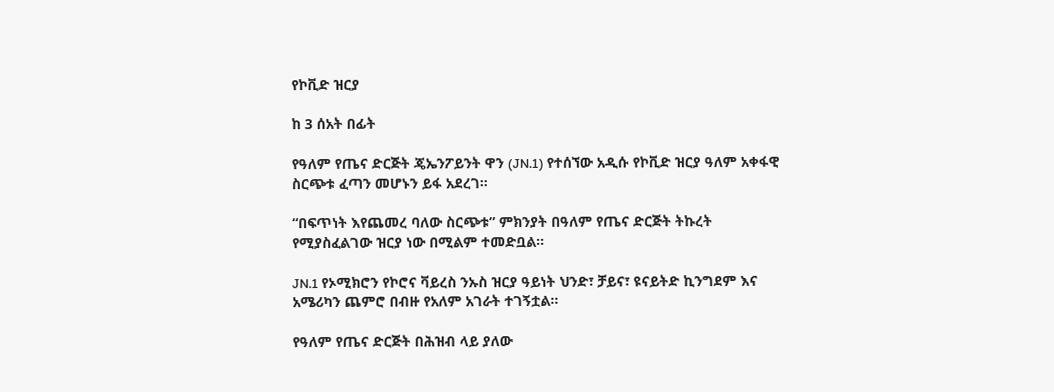የኮቪድ ዝርያ

ከ 3 ሰአት በፊት

የዓለም የጤና ድርጅት ጄኤንፖይንት ዋን (JN.1) የተሰኘው አዲሱ የኮቪድ ዝርያ ዓለም አቀፋዊ ስርጭቱ ፈጣን መሆኑን ይፋ አደረገ።

“በፍጥነት እየጨመረ ባለው ስርጭቱ” ምክንያት በዓለም የጤና ድርጅት ትኩረት የሚያስፈልገው ዝርያ ነው በሚልም ተመድቧል።

JN.1 የኦሚክሮን የኮሮና ቫይረስ ንኡስ ዝርያ ዓይነት ህንድ፣ ቻይና፣ ዩናይትድ ኪንግደም እና አሜሪካን ጨምሮ በብዙ የአለም አገራት ተገኝቷል።

የዓለም የጤና ድርጅት በሕዝብ ላይ ያለው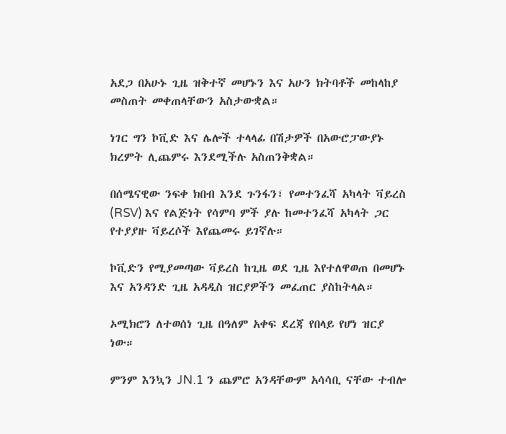አደጋ በአሁኑ ጊዜ ዝቅተኛ መሆኑን እና አሁን ክትባቶች መከላከያ መስጠት መቀጠላቸውን አስታውቋል።

ነገር ግን ኮቪድ እና ሌሎች ተላላፊ በሽታዎች በአውሮፓውያኑ ክረምት ሊጨምሩ እንደሚችሉ አስጠንቅቋል።

በሰሜናዊው ንፍቀ ክበብ እንደ ጉንፋን፣ የመተንፈሻ አካላት ቫይረስ (RSV) እና የልጅነት የሳምባ ምች ያሉ ከመተንፈሻ አካላት ጋር የተያያዙ ቫይረሶች እየጨመሩ ይገኛሉ።

ኮቪድን የሚያመጣው ቫይረስ ከጊዜ ወደ ጊዜ እየተለዋወጠ በመሆኑ እና አንዳንድ ጊዜ አዳዲስ ዝርያዎችን መፈጠር ያስከትላል።

ኦሚክሮን ለተወሰነ ጊዜ በዓለም አቀፍ ደረጃ የበላይ የሆነ ዝርያ ነው።

ምንም እንኳን JN.1 ን ጨምሮ አንዳቸውም አሳሳቢ ናቸው ተብሎ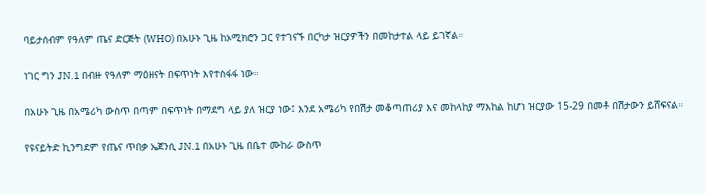ባይታሰብም የዓለም ጤና ድርጅት (WHO) በአሁኑ ጊዜ ከኦሚክሮን ጋር የተገናኙ በርካታ ዝርያዎችን በመከታተል ላይ ይገኛል።

ነገር ግን JN.1 በብዙ የዓለም ማዕዘናት በፍጥነት እየተስፋፋ ነው።

በአሁኑ ጊዜ በአሜሪካ ውስጥ በጣም በፍጥነት በማደግ ላይ ያለ ዝርያ ነው፤ እንደ አሜሪካ የበሽታ መቆጣጠሪያ እና መከላከያ ማእከል ከሆነ ዝርያው 15-29 በመቶ በሽታውን ይሸፍናል።

የዩናይትድ ኪንግደም የጤና ጥበቃ ኤጀንሲ JN.1 በአሁኑ ጊዜ በቤተ ሙከራ ውስጥ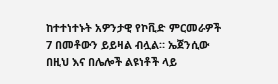ከተተነተኑት አዎንታዊ የኮቪድ ምርመራዎች 7 በመቶውን ይይዛል ብሏል። ኤጀንሲው በዚህ እና በሌሎች ልዩነቶች ላይ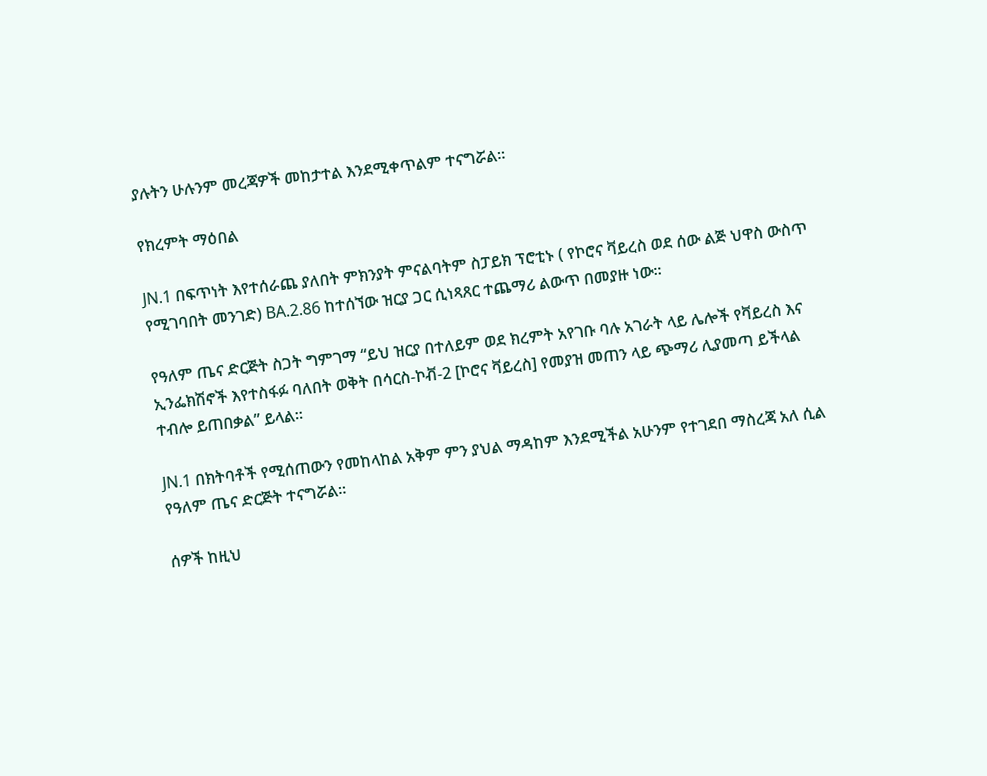ያሉትን ሁሉንም መረጃዎች መከታተል እንደሚቀጥልም ተናግሯል።

የክረምት ማዕበል

JN.1 በፍጥነት እየተሰራጨ ያለበት ምክንያት ምናልባትም ስፓይክ ፕሮቲኑ ( የኮሮና ቫይረስ ወደ ሰው ልጅ ህዋስ ውስጥ የሚገባበት መንገድ) BA.2.86 ከተሰኘው ዝርያ ጋር ሲነጻጸር ተጨማሪ ልውጥ በመያዙ ነው።

የዓለም ጤና ድርጅት ስጋት ግምገማ “ይህ ዝርያ በተለይም ወደ ክረምት አየገቡ ባሉ አገራት ላይ ሌሎች የቫይረስ እና ኢንፌክሽኖች እየተስፋፉ ባለበት ወቅት በሳርስ-ኮቭ-2 [ኮሮና ቫይረስ] የመያዝ መጠን ላይ ጭማሪ ሊያመጣ ይችላል ተብሎ ይጠበቃል” ይላል።

JN.1 በክትባቶች የሚሰጠውን የመከላከል አቅም ምን ያህል ማዳከም እንደሚችል አሁንም የተገደበ ማስረጃ አለ ሲል የዓለም ጤና ድርጅት ተናግሯል።

ሰዎች ከዚህ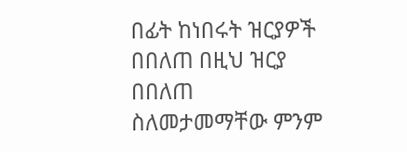በፊት ከነበሩት ዝርያዎች በበለጠ በዚህ ዝርያ በበለጠ ስለመታመማቸው ምንም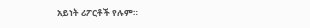አይነት ሪፖርቶች የሉም።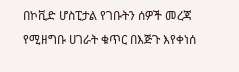በኮቪድ ሆስፒታል የገቡትን ሰዎች መረጃ የሚዘግቡ ሀገራት ቁጥር በእጅጉ እየቀነሰ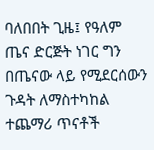ባለበበት ጊዜ፤ የዓለም ጤና ድርጅት ነገር ግን በጤናው ላይ የሚደርሰውን ጉዳት ለማስተካከል ተጨማሪ ጥናቶች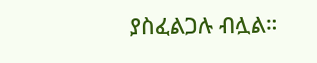ያስፈልጋሉ ብሏል።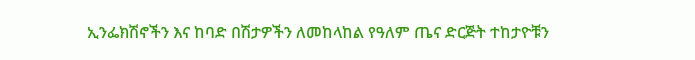ኢንፌክሽኖችን እና ከባድ በሽታዎችን ለመከላከል የዓለም ጤና ድርጅት ተከታዮቹን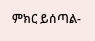ምክር ይሰጣል-